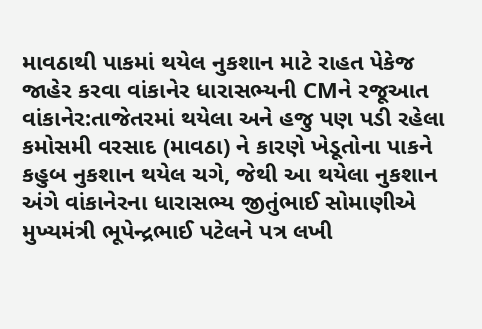માવઠાથી પાકમાં થયેલ નુકશાન માટે રાહત પેકેજ જાહેર કરવા વાંકાનેર ધારાસભ્યની CMને રજૂઆત
વાંકાનેર:તાજેતરમાં થયેલા અને હજુ પણ પડી રહેલા કમોસમી વરસાદ (માવઠા) ને કારણે ખેડૂતોના પાકને કહુબ નુકશાન થયેલ ચગે, જેથી આ થયેલા નુકશાન અંગે વાંકાનેરના ધારાસભ્ય જીતુંભાઈ સોમાણીએ મુખ્યમંત્રી ભૂપેન્દ્રભાઈ પટેલને પત્ર લખી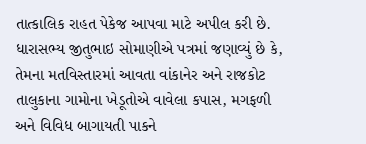તાત્કાલિક રાહત પેકેજ આપવા માટે અપીલ કરી છે.
ધારાસભ્ય જીતુભાઇ સોમાણીએ પત્રમાં જણાવ્યું છે કે, તેમના મતવિસ્તારમાં આવતા વાંકાનેર અને રાજકોટ તાલુકાના ગામોના ખેડૂતોએ વાવેલા કપાસ, મગફળી અને વિવિધ બાગાયતી પાકને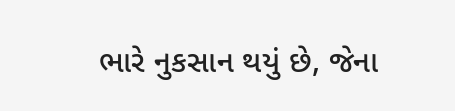ભારે નુકસાન થયું છે, જેના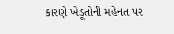કારણે ખેડૂતોની મહેનત પર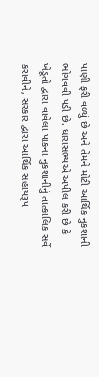પાણી ફરી વળ્યું છે અને તેમને મોટી આર્થિક નુકશાની ભોગવવી પડી છે. ધારાસભ્યએ અપીલ કરી છે કે ખેડૂતો દ્વારા વાવેલા પાકના નુકશાનીનું તાત્કાલિક સર્વે કરાવીને, સરકાર દ્વારા આર્થિક સહાયરૂપ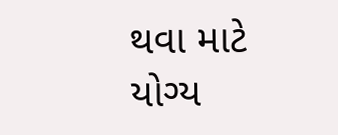થવા માટે યોગ્ય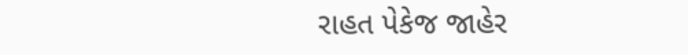રાહત પેકેજ જાહેર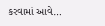કરવામાં આવે…